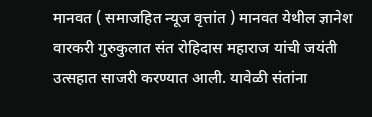मानवत ( समाजहित न्यूज वृत्तांत ) मानवत येथील ज्ञानेश वारकरी गुरुकुलात संत रोहिदास महाराज यांची जयंती उत्सहात साजरी करण्यात आली. यावेळी संतांना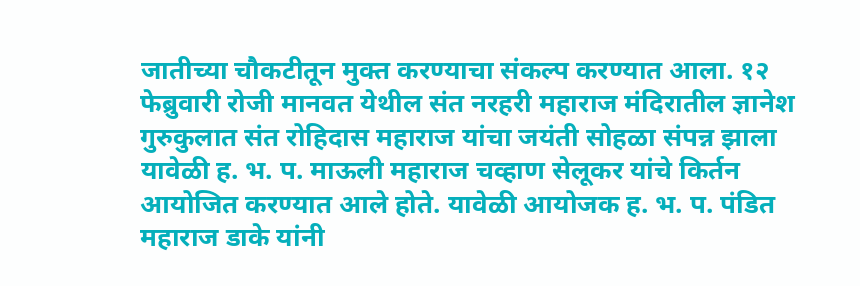जातीच्या चौकटीतून मुक्त करण्याचा संकल्प करण्यात आला. १२ फेब्रुवारी रोजी मानवत येथील संत नरहरी महाराज मंदिरातील ज्ञानेश गुरुकुलात संत रोहिदास महाराज यांचा जयंती सोहळा संपन्न झाला यावेळी ह. भ. प. माऊली महाराज चव्हाण सेलूकर यांचे किर्तन आयोजित करण्यात आले होते. यावेळी आयोजक ह. भ. प. पंडित महाराज डाके यांनी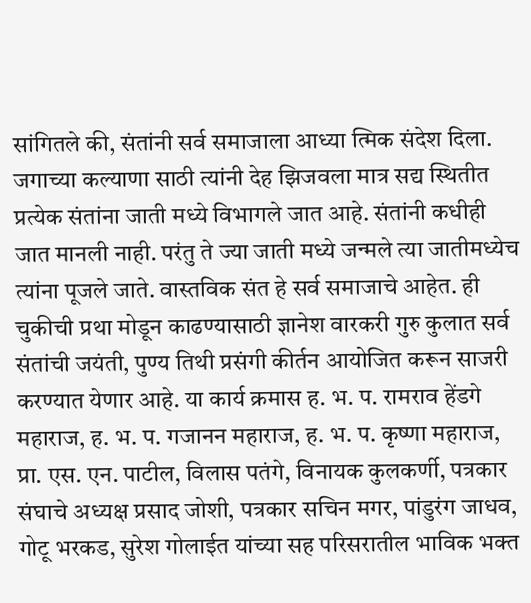सांगितले की, संतांनी सर्व समाजाला आध्या त्मिक संदेश दिला. जगाच्या कल्याणा साठी त्यांनी देह झिजवला मात्र सद्य स्थितीत प्रत्येक संतांना जाती मध्ये विभागले जात आहे. संतांनी कधीही जात मानली नाही. परंतु ते ज्या जाती मध्ये जन्मले त्या जातीमध्येच त्यांना पूजले जाते. वास्तविक संत हे सर्व समाजाचे आहेत. ही चुकीची प्रथा मोडून काढण्यासाठी ज्ञानेश वारकरी गुरु कुलात सर्व संतांची जयंती, पुण्य तिथी प्रसंगी कीर्तन आयोजित करून साजरी करण्यात येणार आहे. या कार्य क्रमास ह. भ. प. रामराव हेंडगे महाराज, ह. भ. प. गजानन महाराज, ह. भ. प. कृष्णा महाराज, प्रा. एस. एन. पाटील, विलास पतंगे, विनायक कुलकर्णी, पत्रकार संघाचे अध्यक्ष प्रसाद जोशी, पत्रकार सचिन मगर, पांडुरंग जाधव, गोटू भरकड, सुरेश गोलाईत यांच्या सह परिसरातील भाविक भक्त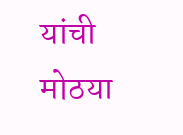यांची मोठया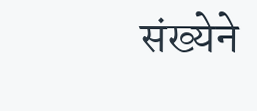संख्येने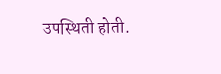उपस्थिती होती.